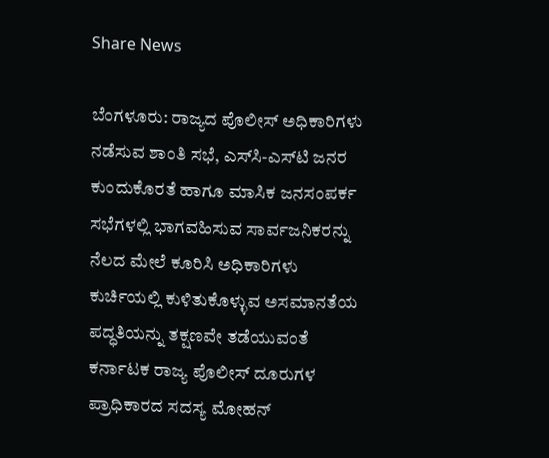Share News

ಬೆಂಗಳೂರು: ರಾಜ್ಯದ ಪೊಲೀಸ್ ಅಧಿಕಾರಿಗಳು ನಡೆಸುವ ಶಾಂತಿ ಸಭೆ, ಎಸ್‌ಸಿ-ಎಸ್‌ಟಿ ಜನರ ಕುಂದುಕೊರತೆ ಹಾಗೂ ಮಾಸಿಕ ಜನಸಂಪರ್ಕ ಸಭೆಗಳಲ್ಲಿ ಭಾಗವಹಿಸುವ ಸಾರ್ವಜನಿಕರನ್ನು ನೆಲದ ಮೇಲೆ ಕೂರಿಸಿ ಅಧಿಕಾರಿಗಳು ಕುರ್ಚಿಯಲ್ಲಿ ಕುಳಿತುಕೊಳ್ಳುವ ಅಸಮಾನತೆಯ ಪದ್ಧತಿಯನ್ನು ತಕ್ಷಣವೇ ತಡೆಯುವಂತೆ ಕರ್ನಾಟಕ ರಾಜ್ಯ ಪೊಲೀಸ್ ದೂರುಗಳ ಪ್ರಾಧಿಕಾರದ ಸದಸ್ಯ ಮೋಹನ್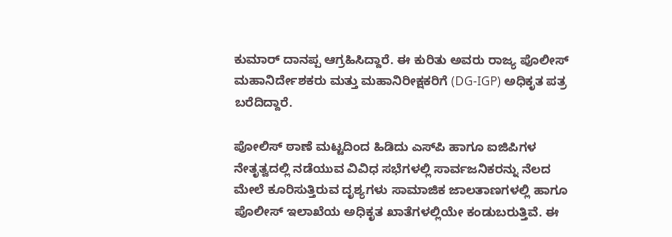ಕುಮಾರ್ ದಾನಪ್ಪ ಆಗ್ರಹಿಸಿದ್ದಾರೆ. ಈ ಕುರಿತು ಅವರು ರಾಜ್ಯ ಪೊಲೀಸ್ ಮಹಾನಿರ್ದೇಶಕರು ಮತ್ತು ಮಹಾನಿರೀಕ್ಷಕರಿಗೆ (DG-IGP) ಅಧಿಕೃತ ಪತ್ರ ಬರೆದಿದ್ದಾರೆ.

ಪೋಲಿಸ್ ಠಾಣೆ ಮಟ್ಟದಿಂದ ಹಿಡಿದು ಎಸ್‌ಪಿ ಹಾಗೂ ಐಜಿಪಿಗಳ ನೇತೃತ್ವದಲ್ಲಿ ನಡೆಯುವ ವಿವಿಧ ಸಭೆಗಳಲ್ಲಿ ಸಾರ್ವಜನಿಕರನ್ನು ನೆಲದ ಮೇಲೆ ಕೂರಿಸುತ್ತಿರುವ ದೃಶ್ಯಗಳು ಸಾಮಾಜಿಕ ಜಾಲತಾಣಗಳಲ್ಲಿ ಹಾಗೂ ಪೊಲೀಸ್ ಇಲಾಖೆಯ ಅಧಿಕೃತ ಖಾತೆಗಳಲ್ಲಿಯೇ ಕಂಡುಬರುತ್ತಿವೆ. ಈ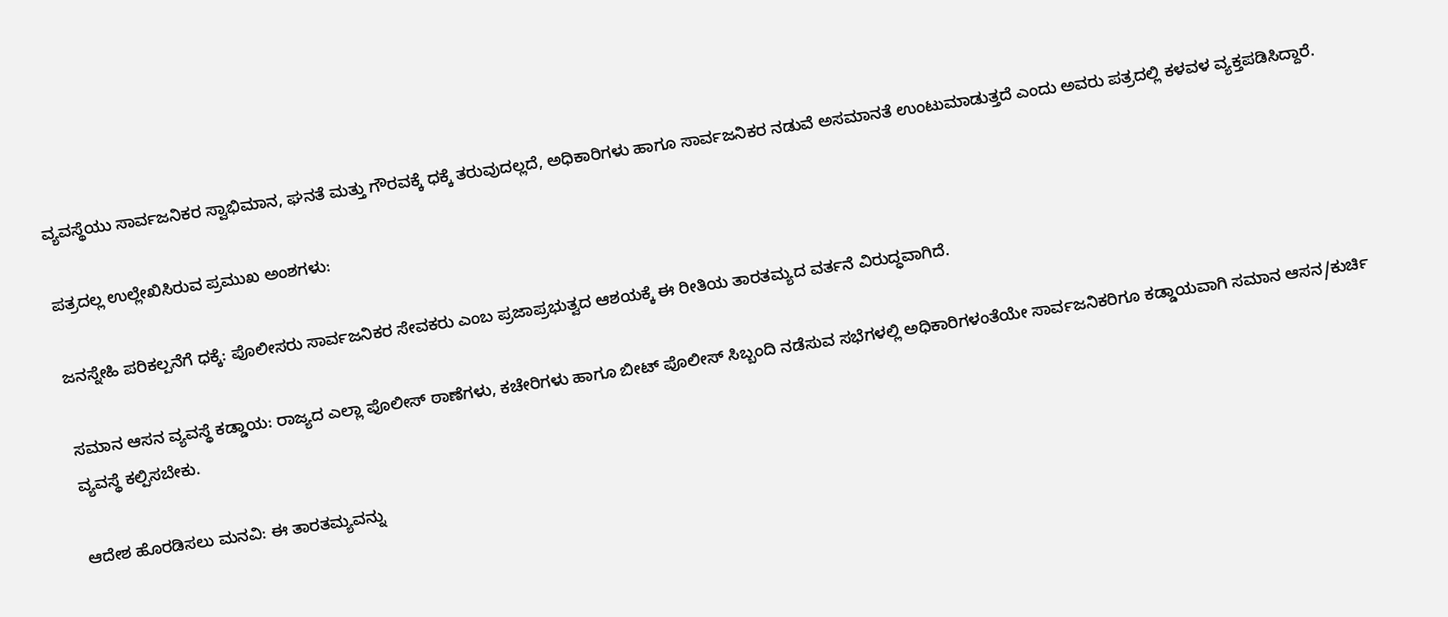ವ್ಯವಸ್ಥೆಯು ಸಾರ್ವಜನಿಕರ ಸ್ವಾಭಿಮಾನ, ಘನತೆ ಮತ್ತು ಗೌರವಕ್ಕೆ ಧಕ್ಕೆ ತರುವುದಲ್ಲದೆ, ಅಧಿಕಾರಿಗಳು ಹಾಗೂ ಸಾರ್ವಜನಿಕರ ನಡುವೆ ಅಸಮಾನತೆ ಉಂಟುಮಾಡುತ್ತದೆ ಎಂದು ಅವರು ಪತ್ರದಲ್ಲಿ ಕಳವಳ ವ್ಯಕ್ತಪಡಿಸಿದ್ದಾರೆ.

ಪತ್ರದಲ್ಲ ಉಲ್ಲೇಖಿಸಿರುವ ಪ್ರಮುಖ ಅಂಶಗಳು:

ಜನಸ್ನೇಹಿ ಪರಿಕಲ್ಪನೆಗೆ ಧಕ್ಕೆ: ಪೊಲೀಸರು ಸಾರ್ವಜನಿಕರ ಸೇವಕರು ಎಂಬ ಪ್ರಜಾಪ್ರಭುತ್ವದ ಆಶಯಕ್ಕೆ ಈ ರೀತಿಯ ತಾರತಮ್ಯದ ವರ್ತನೆ ವಿರುದ್ಧವಾಗಿದೆ.

ಸಮಾನ ಆಸನ ವ್ಯವಸ್ಥೆ ಕಡ್ಡಾಯ: ರಾಜ್ಯದ ಎಲ್ಲಾ ಪೊಲೀಸ್ ಠಾಣೆಗಳು, ಕಚೇರಿಗಳು ಹಾಗೂ ಬೀಟ್ ಪೊಲೀಸ್ ಸಿಬ್ಬಂದಿ ನಡೆಸುವ ಸಭೆಗಳಲ್ಲಿ ಅಧಿಕಾರಿಗಳಂತೆಯೇ ಸಾರ್ವಜನಿಕರಿಗೂ ಕಡ್ಡಾಯವಾಗಿ ಸಮಾನ ಆಸನ/ಕುರ್ಚಿ ವ್ಯವಸ್ಥೆ ಕಲ್ಪಿಸಬೇಕು.

ಆದೇಶ ಹೊರಡಿಸಲು ಮನವಿ: ಈ ತಾರತಮ್ಯವನ್ನು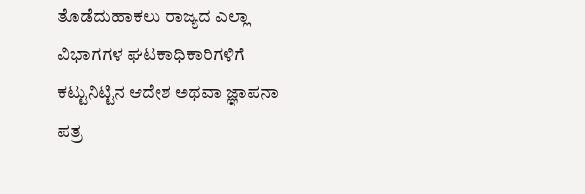ತೊಡೆದುಹಾಕಲು ರಾಜ್ಯದ ಎಲ್ಲಾ ವಿಭಾಗಗಳ ಘಟಕಾಧಿಕಾರಿಗಳಿಗೆ ಕಟ್ಟುನಿಟ್ಟಿನ ಆದೇಶ ಅಥವಾ ಜ್ಞಾಪನಾ ಪತ್ರ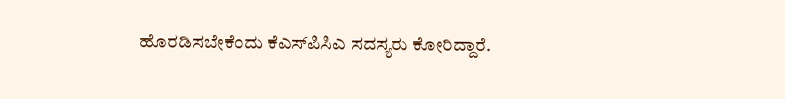ಹೊರಡಿಸಬೇಕೆಂದು ಕೆಎಸ್‌ಪಿಸಿಎ ಸದಸ್ಯರು ಕೋರಿದ್ದಾರೆ.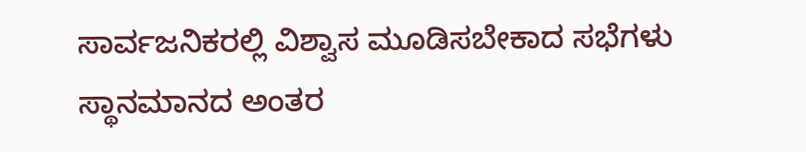ಸಾರ್ವಜನಿಕರಲ್ಲಿ ವಿಶ್ವಾಸ ಮೂಡಿಸಬೇಕಾದ ಸಭೆಗಳು ಸ್ಥಾನಮಾನದ ಅಂತರ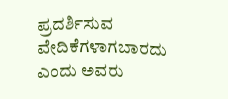ಪ್ರದರ್ಶಿಸುವ ವೇದಿಕೆಗಳಾಗಬಾರದು ಎಂದು ಅವರು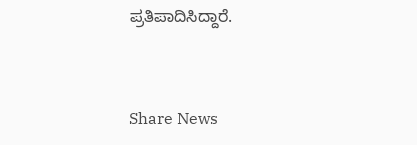ಪ್ರತಿಪಾದಿಸಿದ್ದಾರೆ.


Share News